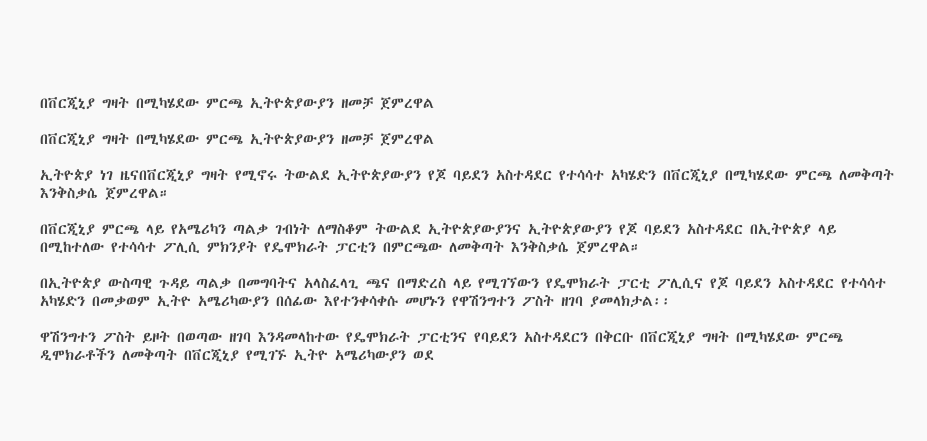በቨርጂኒያ ግዛት በሚካሄደው ምርጫ ኢትዮጵያውያን ዘመቻ ጀምረዋል

በቨርጂኒያ ግዛት በሚካሄደው ምርጫ ኢትዮጵያውያን ዘመቻ ጀምረዋል

ኢትዮጵያ ነገ ዜናበቨርጂኒያ ግዛት የሚኖሩ ትውልደ ኢትዮጵያውያን የጆ ባይደን አስተዳደር የተሳሳተ አካሄድን በቨርጂኒያ በሚካሄደው ምርጫ ለመቅጣት እንቅስቃሴ ጀምረዋል።

በቨርጂኒያ ምርጫ ላይ የአሜሪካን ጣልቃ ገብነት ለማስቆም ትውልደ ኢትዮጵያውያንና ኢትዮጵያውያን የጆ ባይደን አስተዳደር በኢትዮጵያ ላይ በሚከተለው የተሳሳተ ፖሊሲ ምክንያት የዴሞክራት ፓርቲን በምርጫው ለመቅጣት እንቅስቃሴ ጀምረዋል።

በኢትዮጵያ ውስጣዊ ጉዳይ ጣልቃ በመግባትና አላስፈላጊ ጫና በማድረስ ላይ የሚገኘውን የዴሞክራት ፓርቲ ፖሊሲና የጆ ባይደን አስተዳደር የተሳሳተ አካሄድን በመቃወም ኢትዮ አሜሪካውያን በሰፊው እየተንቀሳቀሱ መሆኑን የዋሽንግተን ፖስት ዘገባ ያመላክታል፡፡

ዋሽንግተን ፖስት ይዞት በወጣው ዘገባ እንዳመላከተው የዴሞክራት ፓርቲንና የባይደን አስተዳደርን በቅርቡ በቨርጂኒያ ግዛት በሚካሄደው ምርጫ ዲሞክራቶችን ለመቅጣት በቨርጂኒያ የሚገኙ ኢትዮ አሜሪካውያን ወደ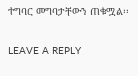ተግባር መግባታቸውን ጠቁሟል፡፡

LEAVE A REPLY